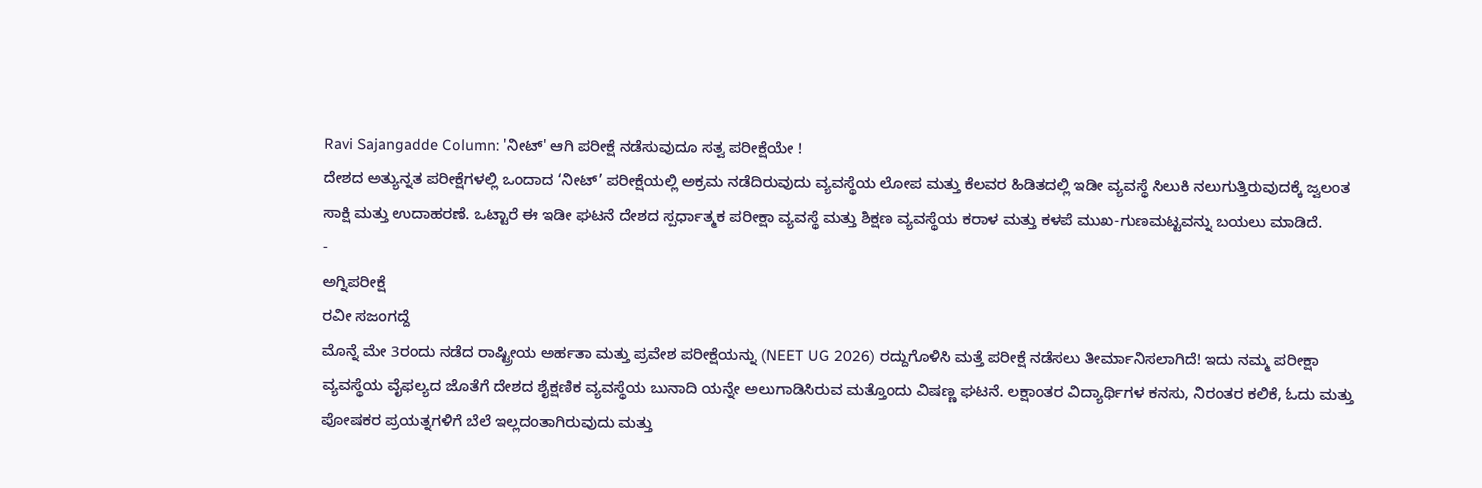Ravi Sajangadde Column: 'ನೀಟ್' ಆಗಿ ಪರೀಕ್ಷೆ ನಡೆಸುವುದೂ ಸತ್ವ ಪರೀಕ್ಷೆಯೇ !
ದೇಶದ ಅತ್ಯುನ್ನತ ಪರೀಕ್ಷೆಗಳಲ್ಲಿ ಒಂದಾದ ‘ನೀಟ್’ ಪರೀಕ್ಷೆಯಲ್ಲಿ ಅಕ್ರಮ ನಡೆದಿರುವುದು ವ್ಯವಸ್ಥೆಯ ಲೋಪ ಮತ್ತು ಕೆಲವರ ಹಿಡಿತದಲ್ಲಿ ಇಡೀ ವ್ಯವಸ್ಥೆ ಸಿಲುಕಿ ನಲುಗುತ್ತಿರುವುದಕ್ಕೆ ಜ್ವಲಂತ ಸಾಕ್ಷಿ ಮತ್ತು ಉದಾಹರಣೆ. ಒಟ್ಟಾರೆ ಈ ಇಡೀ ಘಟನೆ ದೇಶದ ಸ್ಪರ್ಧಾತ್ಮಕ ಪರೀಕ್ಷಾ ವ್ಯವಸ್ಥೆ ಮತ್ತು ಶಿಕ್ಷಣ ವ್ಯವಸ್ಥೆಯ ಕರಾಳ ಮತ್ತು ಕಳಪೆ ಮುಖ-ಗುಣಮಟ್ಟವನ್ನು ಬಯಲು ಮಾಡಿದೆ.
-
ಅಗ್ನಿಪರೀಕ್ಷೆ
ರವೀ ಸಜಂಗದ್ದೆ
ಮೊನ್ನೆ ಮೇ 3ರಂದು ನಡೆದ ರಾಷ್ಟ್ರೀಯ ಅರ್ಹತಾ ಮತ್ತು ಪ್ರವೇಶ ಪರೀಕ್ಷೆಯನ್ನು (NEET UG 2026) ರದ್ದುಗೊಳಿಸಿ ಮತ್ತೆ ಪರೀಕ್ಷೆ ನಡೆಸಲು ತೀರ್ಮಾನಿಸಲಾಗಿದೆ! ಇದು ನಮ್ಮ ಪರೀಕ್ಷಾ ವ್ಯವಸ್ಥೆಯ ವೈಫಲ್ಯದ ಜೊತೆಗೆ ದೇಶದ ಶೈಕ್ಷಣಿಕ ವ್ಯವಸ್ಥೆಯ ಬುನಾದಿ ಯನ್ನೇ ಅಲುಗಾಡಿಸಿರುವ ಮತ್ತೊಂದು ವಿಷಣ್ಣ ಘಟನೆ. ಲಕ್ಷಾಂತರ ವಿದ್ಯಾರ್ಥಿಗಳ ಕನಸು, ನಿರಂತರ ಕಲಿಕೆ, ಓದು ಮತ್ತು ಪೋಷಕರ ಪ್ರಯತ್ನಗಳಿಗೆ ಬೆಲೆ ಇಲ್ಲದಂತಾಗಿರುವುದು ಮತ್ತು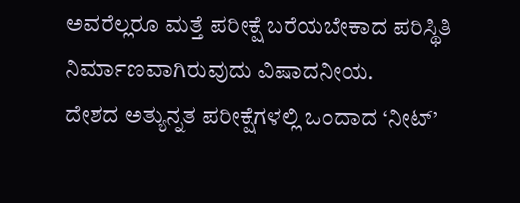ಅವರೆಲ್ಲರೂ ಮತ್ತೆ ಪರೀಕ್ಷೆ ಬರೆಯಬೇಕಾದ ಪರಿಸ್ಥಿತಿ ನಿರ್ಮಾಣವಾಗಿರುವುದು ವಿಷಾದನೀಯ.
ದೇಶದ ಅತ್ಯುನ್ನತ ಪರೀಕ್ಷೆಗಳಲ್ಲಿ ಒಂದಾದ ‘ನೀಟ್’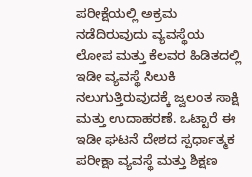ಪರೀಕ್ಷೆಯಲ್ಲಿ ಅಕ್ರಮ ನಡೆದಿರುವುದು ವ್ಯವಸ್ಥೆಯ ಲೋಪ ಮತ್ತು ಕೆಲವರ ಹಿಡಿತದಲ್ಲಿ ಇಡೀ ವ್ಯವಸ್ಥೆ ಸಿಲುಕಿ ನಲುಗುತ್ತಿರುವುದಕ್ಕೆ ಜ್ವಲಂತ ಸಾಕ್ಷಿ ಮತ್ತು ಉದಾಹರಣೆ. ಒಟ್ಟಾರೆ ಈ ಇಡೀ ಘಟನೆ ದೇಶದ ಸ್ಪರ್ಧಾತ್ಮಕ ಪರೀಕ್ಷಾ ವ್ಯವಸ್ಥೆ ಮತ್ತು ಶಿಕ್ಷಣ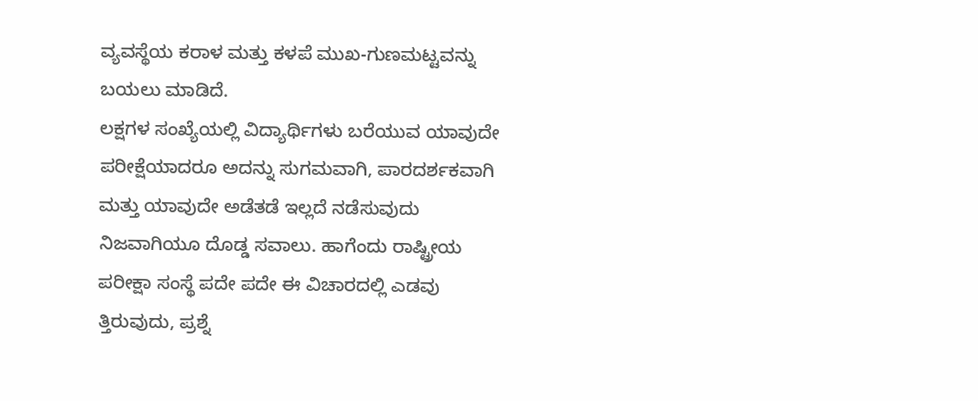ವ್ಯವಸ್ಥೆಯ ಕರಾಳ ಮತ್ತು ಕಳಪೆ ಮುಖ-ಗುಣಮಟ್ಟವನ್ನು ಬಯಲು ಮಾಡಿದೆ.
ಲಕ್ಷಗಳ ಸಂಖ್ಯೆಯಲ್ಲಿ ವಿದ್ಯಾರ್ಥಿಗಳು ಬರೆಯುವ ಯಾವುದೇ ಪರೀಕ್ಷೆಯಾದರೂ ಅದನ್ನು ಸುಗಮವಾಗಿ, ಪಾರದರ್ಶಕವಾಗಿ ಮತ್ತು ಯಾವುದೇ ಅಡೆತಡೆ ಇಲ್ಲದೆ ನಡೆಸುವುದು ನಿಜವಾಗಿಯೂ ದೊಡ್ಡ ಸವಾಲು. ಹಾಗೆಂದು ರಾಷ್ಟ್ರೀಯ ಪರೀಕ್ಷಾ ಸಂಸ್ಥೆ ಪದೇ ಪದೇ ಈ ವಿಚಾರದಲ್ಲಿ ಎಡವು ತ್ತಿರುವುದು, ಪ್ರಶ್ನೆ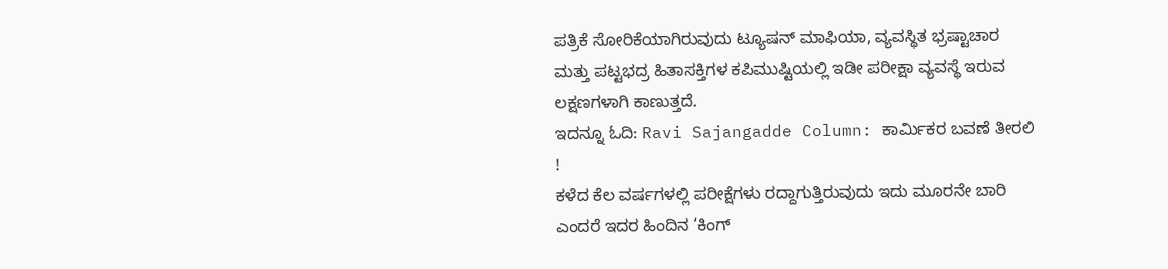ಪತ್ರಿಕೆ ಸೋರಿಕೆಯಾಗಿರುವುದು ಟ್ಯೂಷನ್ ಮಾಫಿಯಾ, ವ್ಯವಸ್ಥಿತ ಭ್ರಷ್ಟಾಚಾರ ಮತ್ತು ಪಟ್ಟಭದ್ರ ಹಿತಾಸಕ್ತಿಗಳ ಕಪಿಮುಷ್ಟಿಯಲ್ಲಿ ಇಡೀ ಪರೀಕ್ಷಾ ವ್ಯವಸ್ಥೆ ಇರುವ ಲಕ್ಷಣಗಳಾಗಿ ಕಾಣುತ್ತದೆ.
ಇದನ್ನೂ ಓದಿ: Ravi Sajangadde Column: ಕಾರ್ಮಿಕರ ಬವಣೆ ತೀರಲಿ !
ಕಳೆದ ಕೆಲ ವರ್ಷಗಳಲ್ಲಿ ಪರೀಕ್ಷೆಗಳು ರದ್ದಾಗುತ್ತಿರುವುದು ಇದು ಮೂರನೇ ಬಾರಿ ಎಂದರೆ ಇದರ ಹಿಂದಿನ ‘ಕಿಂಗ್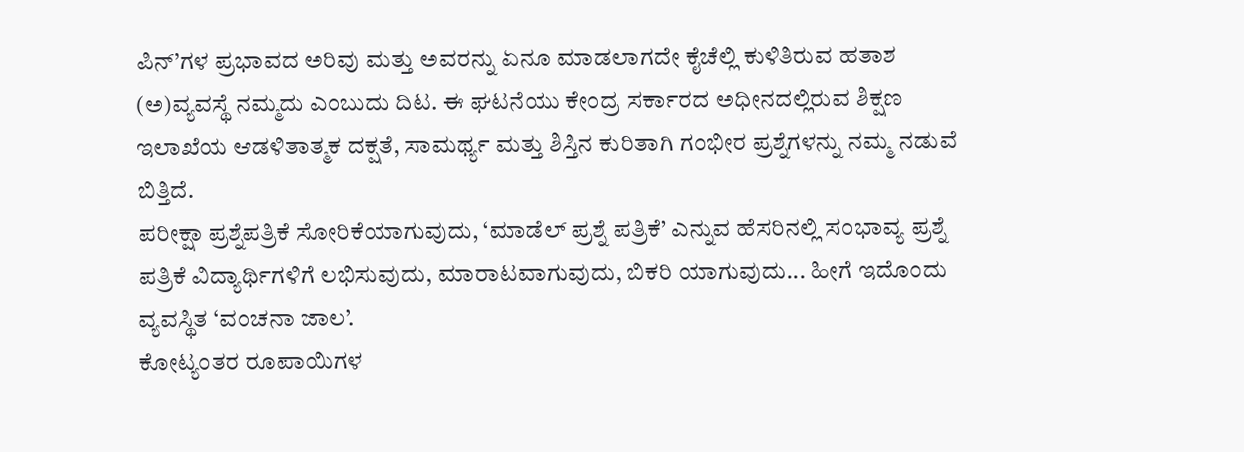ಪಿನ್’ಗಳ ಪ್ರಭಾವದ ಅರಿವು ಮತ್ತು ಅವರನ್ನು ಏನೂ ಮಾಡಲಾಗದೇ ಕೈಚೆಲ್ಲಿ ಕುಳಿತಿರುವ ಹತಾಶ (ಅ)ವ್ಯವಸ್ಥೆ ನಮ್ಮದು ಎಂಬುದು ದಿಟ. ಈ ಘಟನೆಯು ಕೇಂದ್ರ ಸರ್ಕಾರದ ಅಧೀನದಲ್ಲಿರುವ ಶಿಕ್ಷಣ ಇಲಾಖೆಯ ಆಡಳಿತಾತ್ಮಕ ದಕ್ಷತೆ, ಸಾಮರ್ಥ್ಯ ಮತ್ತು ಶಿಸ್ತಿನ ಕುರಿತಾಗಿ ಗಂಭೀರ ಪ್ರಶ್ನೆಗಳನ್ನು ನಮ್ಮ ನಡುವೆ ಬಿತ್ತಿದೆ.
ಪರೀಕ್ಷಾ ಪ್ರಶ್ನೆಪತ್ರಿಕೆ ಸೋರಿಕೆಯಾಗುವುದು, ‘ಮಾಡೆಲ್ ಪ್ರಶ್ನೆ ಪತ್ರಿಕೆ’ ಎನ್ನುವ ಹೆಸರಿನಲ್ಲಿ ಸಂಭಾವ್ಯ ಪ್ರಶ್ನೆ ಪತ್ರಿಕೆ ವಿದ್ಯಾರ್ಥಿಗಳಿಗೆ ಲಭಿಸುವುದು, ಮಾರಾಟವಾಗುವುದು, ಬಿಕರಿ ಯಾಗುವುದು... ಹೀಗೆ ಇದೊಂದು ವ್ಯವಸ್ಥಿತ ‘ವಂಚನಾ ಜಾಲ’.
ಕೋಟ್ಯಂತರ ರೂಪಾಯಿಗಳ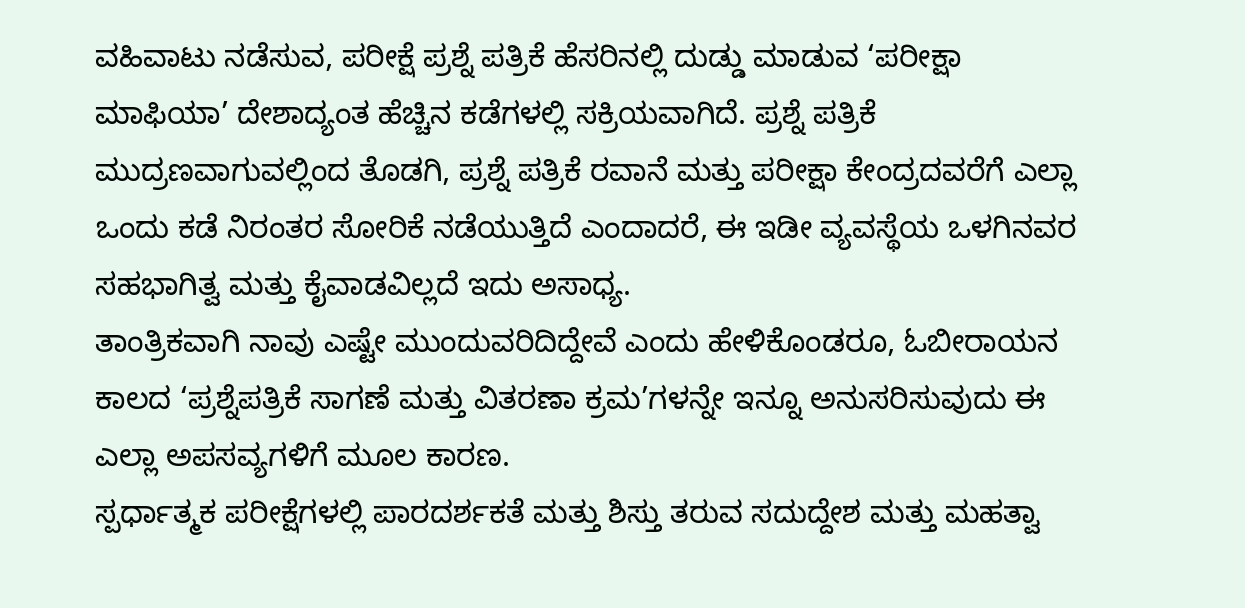ವಹಿವಾಟು ನಡೆಸುವ, ಪರೀಕ್ಷೆ ಪ್ರಶ್ನೆ ಪತ್ರಿಕೆ ಹೆಸರಿನಲ್ಲಿ ದುಡ್ಡು ಮಾಡುವ ‘ಪರೀಕ್ಷಾ ಮಾಫಿಯಾ’ ದೇಶಾದ್ಯಂತ ಹೆಚ್ಚಿನ ಕಡೆಗಳಲ್ಲಿ ಸಕ್ರಿಯವಾಗಿದೆ. ಪ್ರಶ್ನೆ ಪತ್ರಿಕೆ ಮುದ್ರಣವಾಗುವಲ್ಲಿಂದ ತೊಡಗಿ, ಪ್ರಶ್ನೆ ಪತ್ರಿಕೆ ರವಾನೆ ಮತ್ತು ಪರೀಕ್ಷಾ ಕೇಂದ್ರದವರೆಗೆ ಎಲ್ಲಾ ಒಂದು ಕಡೆ ನಿರಂತರ ಸೋರಿಕೆ ನಡೆಯುತ್ತಿದೆ ಎಂದಾದರೆ, ಈ ಇಡೀ ವ್ಯವಸ್ಥೆಯ ಒಳಗಿನವರ ಸಹಭಾಗಿತ್ವ ಮತ್ತು ಕೈವಾಡವಿಲ್ಲದೆ ಇದು ಅಸಾಧ್ಯ.
ತಾಂತ್ರಿಕವಾಗಿ ನಾವು ಎಷ್ಟೇ ಮುಂದುವರಿದಿದ್ದೇವೆ ಎಂದು ಹೇಳಿಕೊಂಡರೂ, ಓಬೀರಾಯನ ಕಾಲದ ‘ಪ್ರಶ್ನೆಪತ್ರಿಕೆ ಸಾಗಣೆ ಮತ್ತು ವಿತರಣಾ ಕ್ರಮ’ಗಳನ್ನೇ ಇನ್ನೂ ಅನುಸರಿಸುವುದು ಈ ಎಲ್ಲಾ ಅಪಸವ್ಯಗಳಿಗೆ ಮೂಲ ಕಾರಣ.
ಸ್ಪರ್ಧಾತ್ಮಕ ಪರೀಕ್ಷೆಗಳಲ್ಲಿ ಪಾರದರ್ಶಕತೆ ಮತ್ತು ಶಿಸ್ತು ತರುವ ಸದುದ್ದೇಶ ಮತ್ತು ಮಹತ್ವಾ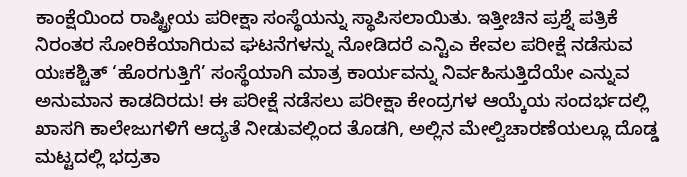ಕಾಂಕ್ಷೆಯಿಂದ ರಾಷ್ಟ್ರೀಯ ಪರೀಕ್ಷಾ ಸಂಸ್ಥೆಯನ್ನು ಸ್ಥಾಪಿಸಲಾಯಿತು. ಇತ್ತೀಚಿನ ಪ್ರಶ್ನೆ ಪತ್ರಿಕೆ ನಿರಂತರ ಸೋರಿಕೆಯಾಗಿರುವ ಘಟನೆಗಳನ್ನು ನೋಡಿದರೆ ಎನ್ಟಿಎ ಕೇವಲ ಪರೀಕ್ಷೆ ನಡೆಸುವ ಯಃಕಶ್ಚಿತ್ ‘ಹೊರಗುತ್ತಿಗೆ’ ಸಂಸ್ಥೆಯಾಗಿ ಮಾತ್ರ ಕಾರ್ಯವನ್ನು ನಿರ್ವಹಿಸುತ್ತಿದೆಯೇ ಎನ್ನುವ ಅನುಮಾನ ಕಾಡದಿರದು! ಈ ಪರೀಕ್ಷೆ ನಡೆಸಲು ಪರೀಕ್ಷಾ ಕೇಂದ್ರಗಳ ಆಯ್ಕೆಯ ಸಂದರ್ಭದಲ್ಲಿ ಖಾಸಗಿ ಕಾಲೇಜುಗಳಿಗೆ ಆದ್ಯತೆ ನೀಡುವಲ್ಲಿಂದ ತೊಡಗಿ, ಅಲ್ಲಿನ ಮೇಲ್ವಿಚಾರಣೆಯಲ್ಲೂ ದೊಡ್ಡ ಮಟ್ಟದಲ್ಲಿ ಭದ್ರತಾ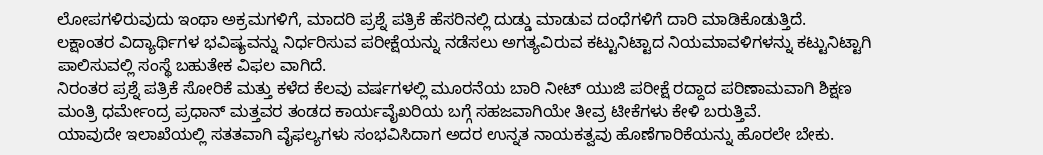ಲೋಪಗಳಿರುವುದು ಇಂಥಾ ಅಕ್ರಮಗಳಿಗೆ, ಮಾದರಿ ಪ್ರಶ್ನೆ ಪತ್ರಿಕೆ ಹೆಸರಿನಲ್ಲಿ ದುಡ್ಡು ಮಾಡುವ ದಂಧೆಗಳಿಗೆ ದಾರಿ ಮಾಡಿಕೊಡುತ್ತಿದೆ.
ಲಕ್ಷಾಂತರ ವಿದ್ಯಾರ್ಥಿಗಳ ಭವಿಷ್ಯವನ್ನು ನಿರ್ಧರಿಸುವ ಪರೀಕ್ಷೆಯನ್ನು ನಡೆಸಲು ಅಗತ್ಯವಿರುವ ಕಟ್ಟುನಿಟ್ಟಾದ ನಿಯಮಾವಳಿಗಳನ್ನು ಕಟ್ಟುನಿಟ್ಟಾಗಿ ಪಾಲಿಸುವಲ್ಲಿ ಸಂಸ್ಥೆ ಬಹುತೇಕ ವಿಫಲ ವಾಗಿದೆ.
ನಿರಂತರ ಪ್ರಶ್ನೆ ಪತ್ರಿಕೆ ಸೋರಿಕೆ ಮತ್ತು ಕಳೆದ ಕೆಲವು ವರ್ಷಗಳಲ್ಲಿ ಮೂರನೆಯ ಬಾರಿ ನೀಟ್ ಯುಜಿ ಪರೀಕ್ಷೆ ರದ್ದಾದ ಪರಿಣಾಮವಾಗಿ ಶಿಕ್ಷಣ ಮಂತ್ರಿ ಧರ್ಮೇಂದ್ರ ಪ್ರಧಾನ್ ಮತ್ತವರ ತಂಡದ ಕಾರ್ಯವೈಖರಿಯ ಬಗ್ಗೆ ಸಹಜವಾಗಿಯೇ ತೀವ್ರ ಟೀಕೆಗಳು ಕೇಳಿ ಬರುತ್ತಿವೆ.
ಯಾವುದೇ ಇಲಾಖೆಯಲ್ಲಿ ಸತತವಾಗಿ ವೈಫಲ್ಯಗಳು ಸಂಭವಿಸಿದಾಗ ಅದರ ಉನ್ನತ ನಾಯಕತ್ವವು ಹೊಣೆಗಾರಿಕೆಯನ್ನು ಹೊರಲೇ ಬೇಕು.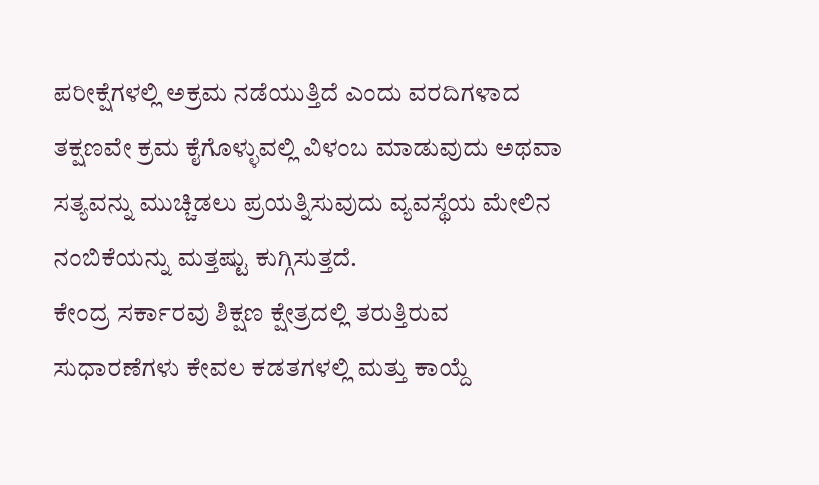ಪರೀಕ್ಷೆಗಳಲ್ಲಿ ಅಕ್ರಮ ನಡೆಯುತ್ತಿದೆ ಎಂದು ವರದಿಗಳಾದ ತಕ್ಷಣವೇ ಕ್ರಮ ಕೈಗೊಳ್ಳುವಲ್ಲಿ ವಿಳಂಬ ಮಾಡುವುದು ಅಥವಾ ಸತ್ಯವನ್ನು ಮುಚ್ಚಿಡಲು ಪ್ರಯತ್ನಿಸುವುದು ವ್ಯವಸ್ಥೆಯ ಮೇಲಿನ ನಂಬಿಕೆಯನ್ನು ಮತ್ತಷ್ಟು ಕುಗ್ಗಿಸುತ್ತದೆ.
ಕೇಂದ್ರ ಸರ್ಕಾರವು ಶಿಕ್ಷಣ ಕ್ಷೇತ್ರದಲ್ಲಿ ತರುತ್ತಿರುವ ಸುಧಾರಣೆಗಳು ಕೇವಲ ಕಡತಗಳಲ್ಲಿ ಮತ್ತು ಕಾಯ್ದೆ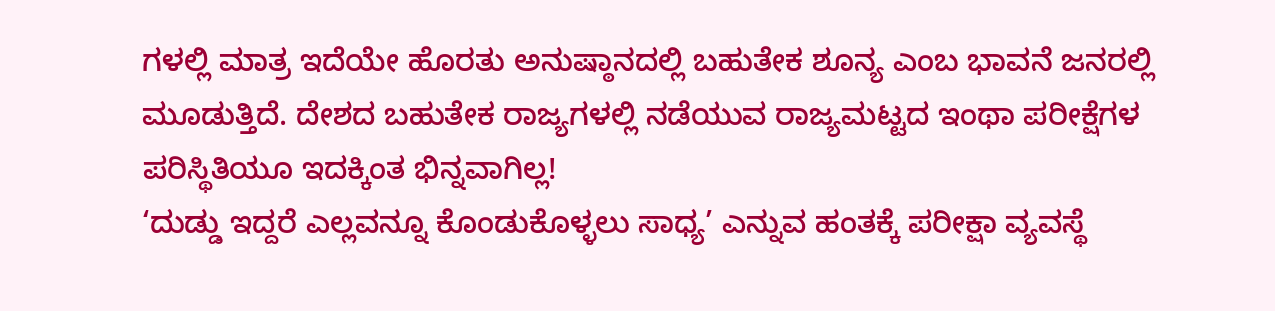ಗಳಲ್ಲಿ ಮಾತ್ರ ಇದೆಯೇ ಹೊರತು ಅನುಷ್ಠಾನದಲ್ಲಿ ಬಹುತೇಕ ಶೂನ್ಯ ಎಂಬ ಭಾವನೆ ಜನರಲ್ಲಿ ಮೂಡುತ್ತಿದೆ. ದೇಶದ ಬಹುತೇಕ ರಾಜ್ಯಗಳಲ್ಲಿ ನಡೆಯುವ ರಾಜ್ಯಮಟ್ಟದ ಇಂಥಾ ಪರೀಕ್ಷೆಗಳ ಪರಿಸ್ಥಿತಿಯೂ ಇದಕ್ಕಿಂತ ಭಿನ್ನವಾಗಿಲ್ಲ!
‘ದುಡ್ಡು ಇದ್ದರೆ ಎಲ್ಲವನ್ನೂ ಕೊಂಡುಕೊಳ್ಳಲು ಸಾಧ್ಯ’ ಎನ್ನುವ ಹಂತಕ್ಕೆ ಪರೀಕ್ಷಾ ವ್ಯವಸ್ಥೆ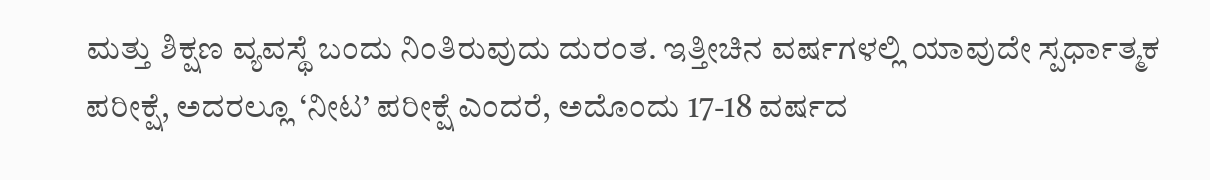ಮತ್ತು ಶಿಕ್ಷಣ ವ್ಯವಸ್ಥೆ ಬಂದು ನಿಂತಿರುವುದು ದುರಂತ. ಇತ್ತೀಚಿನ ವರ್ಷಗಳಲ್ಲಿ ಯಾವುದೇ ಸ್ಪರ್ಧಾತ್ಮಕ ಪರೀಕ್ಷೆ, ಅದರಲ್ಲೂ ‘ನೀಟ’ ಪರೀಕ್ಷೆ ಎಂದರೆ, ಅದೊಂದು 17-18 ವರ್ಷದ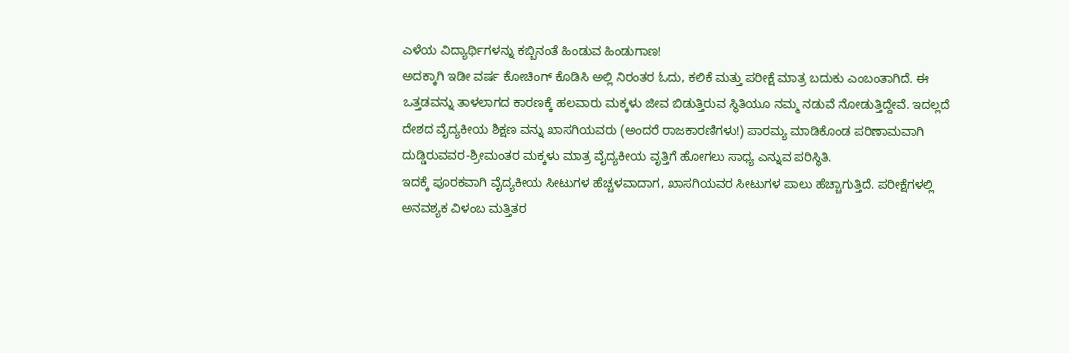ಎಳೆಯ ವಿದ್ಯಾರ್ಥಿಗಳನ್ನು ಕಬ್ಬಿನಂತೆ ಹಿಂಡುವ ಹಿಂಡುಗಾಣ!
ಅದಕ್ಕಾಗಿ ಇಡೀ ವರ್ಷ ಕೋಚಿಂಗ್ ಕೊಡಿಸಿ ಅಲ್ಲಿ ನಿರಂತರ ಓದು, ಕಲಿಕೆ ಮತ್ತು ಪರೀಕ್ಷೆ ಮಾತ್ರ ಬದುಕು ಎಂಬಂತಾಗಿದೆ. ಈ ಒತ್ತಡವನ್ನು ತಾಳಲಾಗದ ಕಾರಣಕ್ಕೆ ಹಲವಾರು ಮಕ್ಕಳು ಜೀವ ಬಿಡುತ್ತಿರುವ ಸ್ಥಿತಿಯೂ ನಮ್ಮ ನಡುವೆ ನೋಡುತ್ತಿದ್ದೇವೆ. ಇದಲ್ಲದೆ ದೇಶದ ವೈದ್ಯಕೀಯ ಶಿಕ್ಷಣ ವನ್ನು ಖಾಸಗಿಯವರು (ಅಂದರೆ ರಾಜಕಾರಣಿಗಳು!) ಪಾರಮ್ಯ ಮಾಡಿಕೊಂಡ ಪರಿಣಾಮವಾಗಿ ದುಡ್ಡಿರುವವರ-ಶ್ರೀಮಂತರ ಮಕ್ಕಳು ಮಾತ್ರ ವೈದ್ಯಕೀಯ ವೃತ್ತಿಗೆ ಹೋಗಲು ಸಾಧ್ಯ ಎನ್ನುವ ಪರಿಸ್ಥಿತಿ.
ಇದಕ್ಕೆ ಪೂರಕವಾಗಿ ವೈದ್ಯಕೀಯ ಸೀಟುಗಳ ಹೆಚ್ಚಳವಾದಾಗ, ಖಾಸಗಿಯವರ ಸೀಟುಗಳ ಪಾಲು ಹೆಚ್ಚಾಗುತ್ತಿದೆ. ಪರೀಕ್ಷೆಗಳಲ್ಲಿ ಅನವಶ್ಯಕ ವಿಳಂಬ ಮತ್ತಿತರ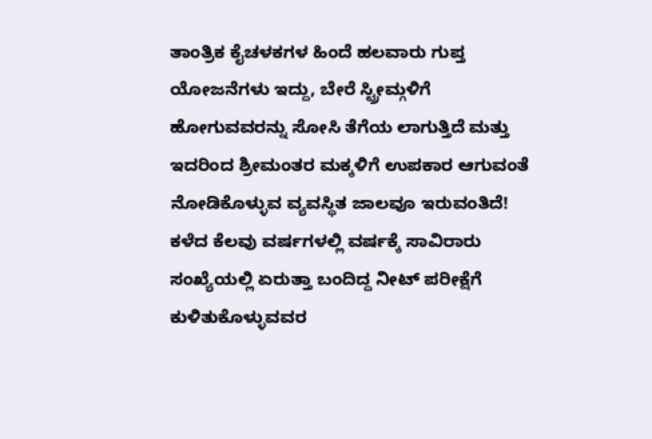ತಾಂತ್ರಿಕ ಕೈಚಳಕಗಳ ಹಿಂದೆ ಹಲವಾರು ಗುಪ್ತ ಯೋಜನೆಗಳು ಇದ್ದು, ಬೇರೆ ಸ್ಟ್ರೀಮ್ಗಳಿಗೆ ಹೋಗುವವರನ್ನು ಸೋಸಿ ತೆಗೆಯ ಲಾಗುತ್ತಿದೆ ಮತ್ತು ಇದರಿಂದ ಶ್ರೀಮಂತರ ಮಕ್ಕಳಿಗೆ ಉಪಕಾರ ಆಗುವಂತೆ ನೋಡಿಕೊಳ್ಳುವ ವ್ಯವಸ್ಥಿತ ಜಾಲವೂ ಇರುವಂತಿದೆ!
ಕಳೆದ ಕೆಲವು ವರ್ಷಗಳಲ್ಲಿ ವರ್ಷಕ್ಕೆ ಸಾವಿರಾರು ಸಂಖ್ಯೆಯಲ್ಲಿ ಏರುತ್ತಾ ಬಂದಿದ್ದ ನೀಟ್ ಪರೀಕ್ಷೆಗೆ ಕುಳಿತುಕೊಳ್ಳುವವರ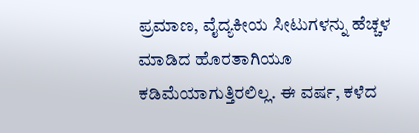ಪ್ರಮಾಣ, ವೈದ್ಯಕೀಯ ಸೀಟುಗಳನ್ನು ಹೆಚ್ಚಳ ಮಾಡಿದ ಹೊರತಾಗಿಯೂ ಕಡಿಮೆಯಾಗುತ್ತಿರಲಿಲ್ಲ. ಈ ವರ್ಷ, ಕಳೆದ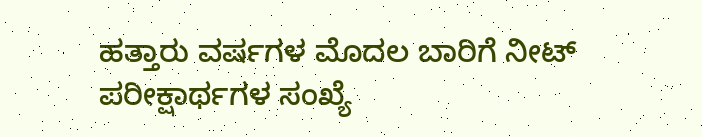ಹತ್ತಾರು ವರ್ಷಗಳ ಮೊದಲ ಬಾರಿಗೆ ನೀಟ್ ಪರೀಕ್ಷಾರ್ಥಗಳ ಸಂಖ್ಯೆ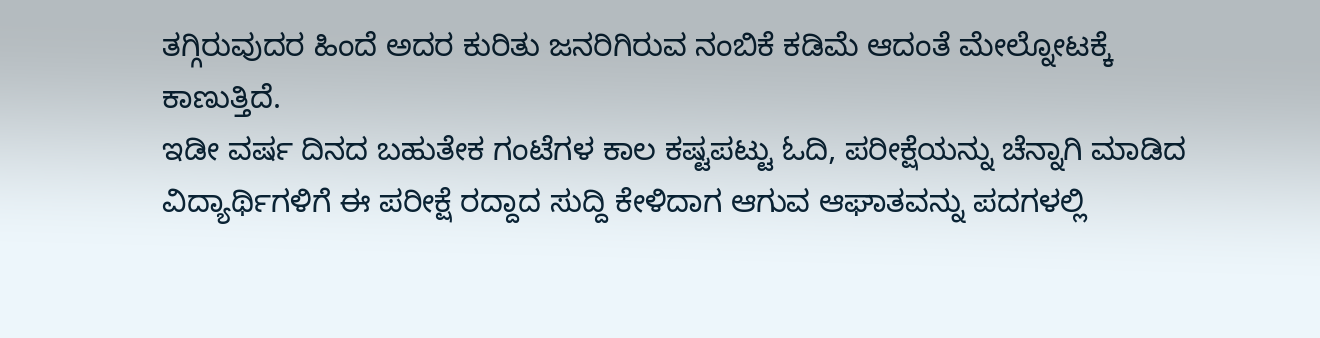ತಗ್ಗಿರುವುದರ ಹಿಂದೆ ಅದರ ಕುರಿತು ಜನರಿಗಿರುವ ನಂಬಿಕೆ ಕಡಿಮೆ ಆದಂತೆ ಮೇಲ್ನೋಟಕ್ಕೆ ಕಾಣುತ್ತಿದೆ.
ಇಡೀ ವರ್ಷ ದಿನದ ಬಹುತೇಕ ಗಂಟೆಗಳ ಕಾಲ ಕಷ್ಟಪಟ್ಟು ಓದಿ, ಪರೀಕ್ಷೆಯನ್ನು ಚೆನ್ನಾಗಿ ಮಾಡಿದ ವಿದ್ಯಾರ್ಥಿಗಳಿಗೆ ಈ ಪರೀಕ್ಷೆ ರದ್ದಾದ ಸುದ್ದಿ ಕೇಳಿದಾಗ ಆಗುವ ಆಘಾತವನ್ನು ಪದಗಳಲ್ಲಿ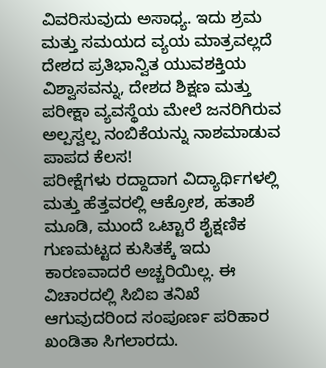ವಿವರಿಸುವುದು ಅಸಾಧ್ಯ. ಇದು ಶ್ರಮ ಮತ್ತು ಸಮಯದ ವ್ಯಯ ಮಾತ್ರವಲ್ಲದೆ ದೇಶದ ಪ್ರತಿಭಾನ್ವಿತ ಯುವಶಕ್ತಿಯ ವಿಶ್ವಾಸವನ್ನು, ದೇಶದ ಶಿಕ್ಷಣ ಮತ್ತು ಪರೀಕ್ಷಾ ವ್ಯವಸ್ಥೆಯ ಮೇಲೆ ಜನರಿಗಿರುವ ಅಲ್ಪಸ್ವಲ್ಪ ನಂಬಿಕೆಯನ್ನು ನಾಶಮಾಡುವ ಪಾಪದ ಕೆಲಸ!
ಪರೀಕ್ಷೆಗಳು ರದ್ದಾದಾಗ ವಿದ್ಯಾರ್ಥಿಗಳಲ್ಲಿ ಮತ್ತು ಹೆತ್ತವರಲ್ಲಿ ಆಕ್ರೋಶ, ಹತಾಶೆ ಮೂಡಿ, ಮುಂದೆ ಒಟ್ಟಾರೆ ಶೈಕ್ಷಣಿಕ ಗುಣಮಟ್ಟದ ಕುಸಿತಕ್ಕೆ ಇದು ಕಾರಣವಾದರೆ ಅಚ್ಚರಿಯಿಲ್ಲ. ಈ ವಿಚಾರದಲ್ಲಿ ಸಿಬಿಐ ತನಿಖೆ ಆಗುವುದರಿಂದ ಸಂಪೂರ್ಣ ಪರಿಹಾರ ಖಂಡಿತಾ ಸಿಗಲಾರದು.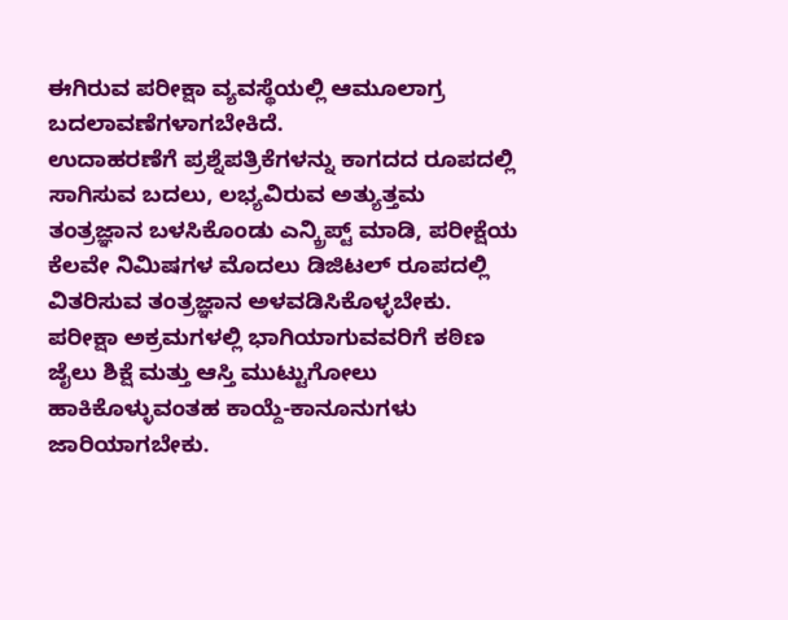ಈಗಿರುವ ಪರೀಕ್ಷಾ ವ್ಯವಸ್ಥೆಯಲ್ಲಿ ಆಮೂಲಾಗ್ರ ಬದಲಾವಣೆಗಳಾಗಬೇಕಿದೆ.
ಉದಾಹರಣೆಗೆ ಪ್ರಶ್ನೆಪತ್ರಿಕೆಗಳನ್ನು ಕಾಗದದ ರೂಪದಲ್ಲಿ ಸಾಗಿಸುವ ಬದಲು, ಲಭ್ಯವಿರುವ ಅತ್ಯುತ್ತಮ ತಂತ್ರಜ್ಞಾನ ಬಳಸಿಕೊಂಡು ಎನ್ಕ್ರಿಪ್ಟ್ ಮಾಡಿ, ಪರೀಕ್ಷೆಯ ಕೆಲವೇ ನಿಮಿಷಗಳ ಮೊದಲು ಡಿಜಿಟಲ್ ರೂಪದಲ್ಲಿ ವಿತರಿಸುವ ತಂತ್ರಜ್ಞಾನ ಅಳವಡಿಸಿಕೊಳ್ಳಬೇಕು.
ಪರೀಕ್ಷಾ ಅಕ್ರಮಗಳಲ್ಲಿ ಭಾಗಿಯಾಗುವವರಿಗೆ ಕಠಿಣ ಜೈಲು ಶಿಕ್ಷೆ ಮತ್ತು ಆಸ್ತಿ ಮುಟ್ಟುಗೋಲು ಹಾಕಿಕೊಳ್ಳುವಂತಹ ಕಾಯ್ದೆ-ಕಾನೂನುಗಳು ಜಾರಿಯಾಗಬೇಕು.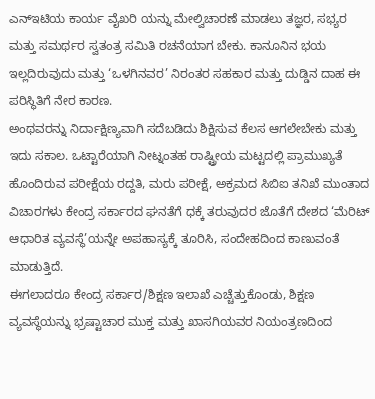ಎನ್ಇಟಿಯ ಕಾರ್ಯ ವೈಖರಿ ಯನ್ನು ಮೇಲ್ವಿಚಾರಣೆ ಮಾಡಲು ತಜ್ಞರ, ಸಭ್ಯರ ಮತ್ತು ಸಮರ್ಥರ ಸ್ವತಂತ್ರ ಸಮಿತಿ ರಚನೆಯಾಗ ಬೇಕು. ಕಾನೂನಿನ ಭಯ ಇಲ್ಲದಿರುವುದು ಮತ್ತು ‘ಒಳಗಿನವರ’ ನಿರಂತರ ಸಹಕಾರ ಮತ್ತು ದುಡ್ಡಿನ ದಾಹ ಈ ಪರಿಸ್ಥಿತಿಗೆ ನೇರ ಕಾರಣ.
ಅಂಥವರನ್ನು ನಿರ್ದಾಕ್ಷಿಣ್ಯವಾಗಿ ಸದೆಬಡಿದು ಶಿಕ್ಷಿಸುವ ಕೆಲಸ ಆಗಲೇಬೇಕು ಮತ್ತು ಇದು ಸಕಾಲ. ಒಟ್ಟಾರೆಯಾಗಿ ನೀಟ್ನಂತಹ ರಾಷ್ಟ್ರೀಯ ಮಟ್ಟದಲ್ಲಿ ಪ್ರಾಮುಖ್ಯತೆ ಹೊಂದಿರುವ ಪರೀಕ್ಷೆಯ ರದ್ದತಿ, ಮರು ಪರೀಕ್ಷೆ, ಅಕ್ರಮದ ಸಿಬಿಐ ತನಿಖೆ ಮುಂತಾದ ವಿಚಾರಗಳು ಕೇಂದ್ರ ಸರ್ಕಾರದ ಘನತೆಗೆ ಧಕ್ಕೆ ತರುವುದರ ಜೊತೆಗೆ ದೇಶದ ‘ಮೆರಿಟ್ ಆಧಾರಿತ ವ್ಯವಸ್ಥೆ’ಯನ್ನೇ ಅಪಹಾಸ್ಯಕ್ಕೆ ತೂರಿಸಿ, ಸಂದೇಹದಿಂದ ಕಾಣುವಂತೆ ಮಾಡುತ್ತಿದೆ.
ಈಗಲಾದರೂ ಕೇಂದ್ರ ಸರ್ಕಾರ/ಶಿಕ್ಷಣ ಇಲಾಖೆ ಎಚ್ಚೆತ್ತುಕೊಂಡು, ಶಿಕ್ಷಣ ವ್ಯವಸ್ಥೆಯನ್ನು ಭ್ರಷ್ಟಾಚಾರ ಮುಕ್ತ ಮತ್ತು ಖಾಸಗಿಯವರ ನಿಯಂತ್ರಣದಿಂದ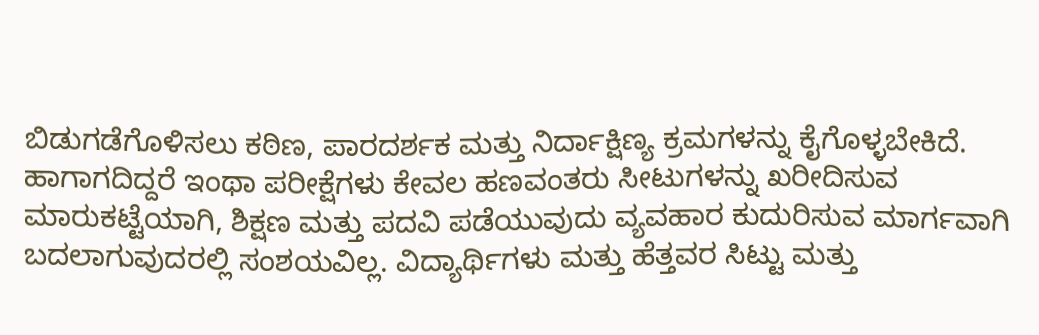ಬಿಡುಗಡೆಗೊಳಿಸಲು ಕಠಿಣ, ಪಾರದರ್ಶಕ ಮತ್ತು ನಿರ್ದಾಕ್ಷಿಣ್ಯ ಕ್ರಮಗಳನ್ನು ಕೈಗೊಳ್ಳಬೇಕಿದೆ.
ಹಾಗಾಗದಿದ್ದರೆ ಇಂಥಾ ಪರೀಕ್ಷೆಗಳು ಕೇವಲ ಹಣವಂತರು ಸೀಟುಗಳನ್ನು ಖರೀದಿಸುವ ಮಾರುಕಟ್ಟೆಯಾಗಿ, ಶಿಕ್ಷಣ ಮತ್ತು ಪದವಿ ಪಡೆಯುವುದು ವ್ಯವಹಾರ ಕುದುರಿಸುವ ಮಾರ್ಗವಾಗಿ ಬದಲಾಗುವುದರಲ್ಲಿ ಸಂಶಯವಿಲ್ಲ. ವಿದ್ಯಾರ್ಥಿಗಳು ಮತ್ತು ಹೆತ್ತವರ ಸಿಟ್ಟು ಮತ್ತು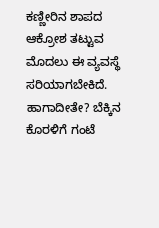ಕಣ್ಣೀರಿನ ಶಾಪದ ಆಕ್ರೋಶ ತಟ್ಟುವ ಮೊದಲು ಈ ವ್ಯವಸ್ಥೆ ಸರಿಯಾಗಬೇಕಿದೆ. ಹಾಗಾದೀತೇ? ಬೆಕ್ಕಿನ ಕೊರಳಿಗೆ ಗಂಟೆ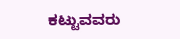ಕಟ್ಟುವವರು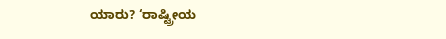ಯಾರು? ‘ರಾಷ್ಟ್ರೀಯ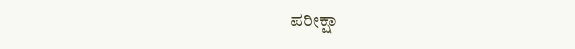ಪರೀಕ್ಷಾ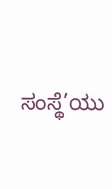ಸಂಸ್ಥೆ’ಯು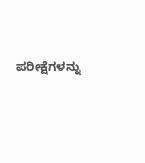ಪರೀಕ್ಷೆಗಳನ್ನು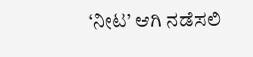‘ನೀಟ’ ಆಗಿ ನಡೆಸಲಿ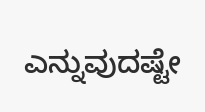ಎನ್ನುವುದಷ್ಟೇ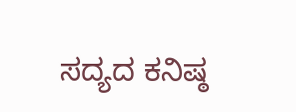ಸದ್ಯದ ಕನಿಷ್ಠ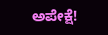ಅಪೇಕ್ಷೆ!